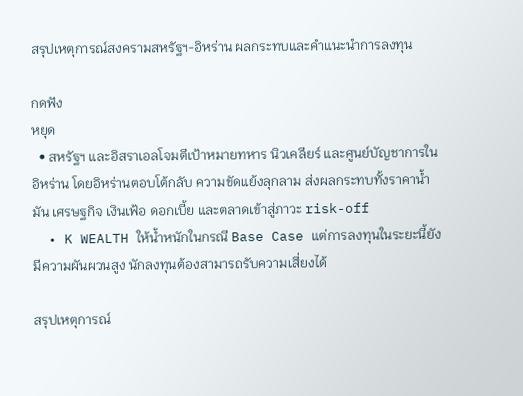สรุปเหตุการณ์สงครามสหรัฐฯ-อิหร่าน ผลกระทบและคำแนะนำการลงทุน

กดฟัง
หยุด
  • สหรัฐฯ และอิสราเอลโจมตีเป้าหมายทหาร นิวเคลียร์ และศูนย์บัญชาการในอิหร่าน โดยอิหร่านตอบโต้กลับ ความขัดแย้งลุกลาม ส่งผลกระทบทั้งราคาน้ำมัน เศรษฐกิจ เงินเฟ้อ ดอกเบี้ย และตลาดเข้าสู่ภาวะ risk-off
  • K WEALTH ให้น้ำหนักในกรณี Base Case แต่การลงทุนในระยะนี้ยังมีความผันผวนสูง นักลงทุนต้องสามารถรับความเสี่ยงได้

สรุปเหตุการณ์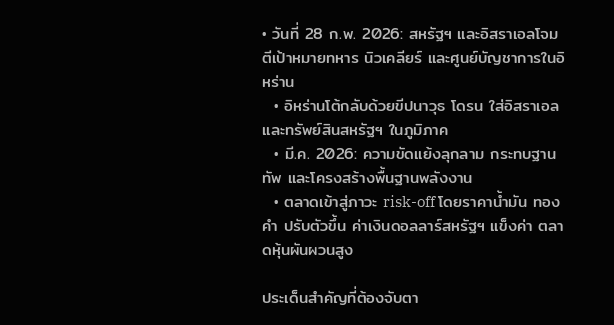• วันที่ 28 ก.พ. 2026: สหรัฐฯ และอิสราเอลโจมตีเป้าหมายทหาร นิวเคลียร์ และศูนย์บัญชาการในอิหร่าน
  • อิหร่านโต้กลับด้วยขีปนาวุธ โดรน ใส่อิสราเอลและทรัพย์สินสหรัฐฯ ในภูมิภาค
  • มี.ค. 2026: ความขัดแย้งลุกลาม กระทบฐานทัพ และโครงสร้างพื้นฐานพลังงาน
  • ตลาดเข้าสู่ภาวะ risk-off โดยราคาน้ำมัน ทองคำ ปรับตัวขึ้น ค่าเงินดอลลาร์สหรัฐฯ แข็งค่า ตลาดหุ้นผันผวนสูง

ประเด็นสำคัญที่ต้องจับตา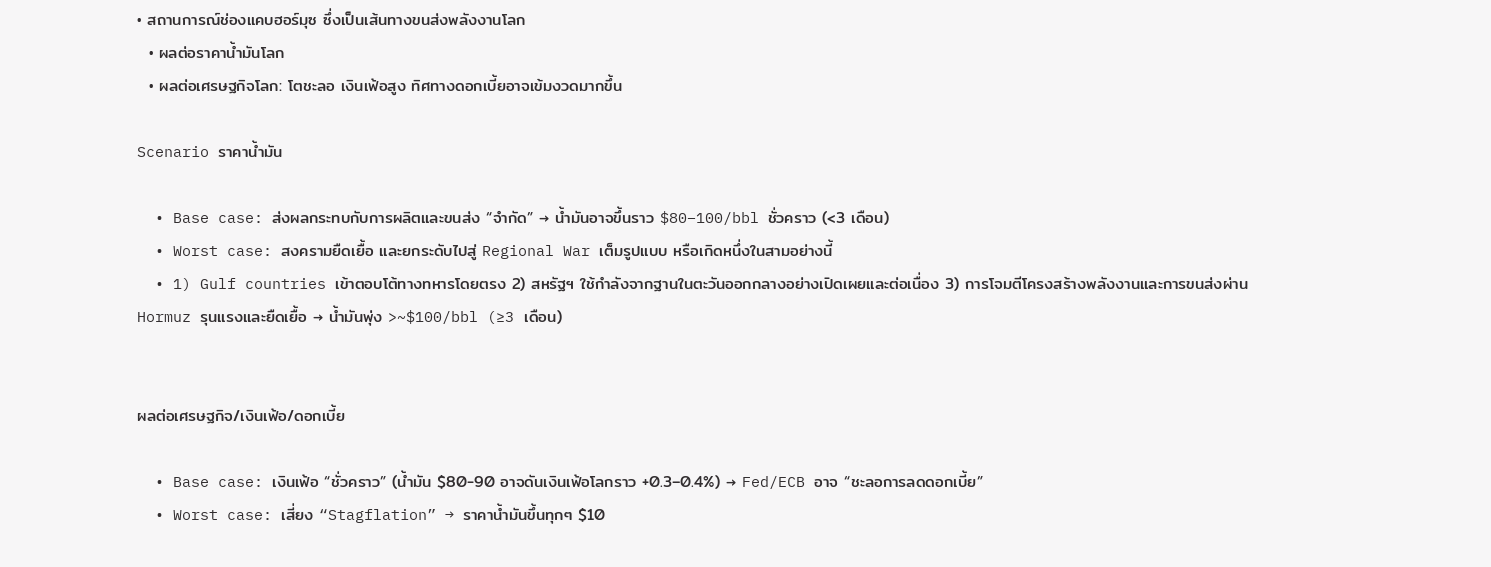• สถานการณ์ช่องแคบฮอร์มุซ ซึ่งเป็นเส้นทางขนส่งพลังงานโลก
  • ผลต่อราคาน้ำมันโลก
  • ผลต่อเศรษฐกิจโลก: โตชะลอ เงินเฟ้อสูง ทิศทางดอกเบี้ยอาจเข้มงวดมากขึ้น

Scenario ราคาน้ำมัน

  • Base case: ส่งผลกระทบกับการผลิตและขนส่ง “จำกัด” → น้ำมันอาจขึ้นราว $80–100/bbl ชั่วคราว (<3 เดือน)
  • Worst case: สงครามยืดเยื้อ และยกระดับไปสู่ Regional War เต็มรูปแบบ หรือเกิดหนึ่งในสามอย่างนี้
  • 1) Gulf countries เข้าตอบโต้ทางทหารโดยตรง 2) สหรัฐฯ ใช้กำลังจากฐานในตะวันออกกลางอย่างเปิดเผยและต่อเนื่อง 3) การโจมตีโครงสร้างพลังงานและการขนส่งผ่าน Hormuz รุนแรงและยืดเยื้อ → น้ำมันพุ่ง >~$100/bbl (≥3 เดือน)


ผลต่อเศรษฐกิจ/เงินเฟ้อ/ดอกเบี้ย

  • Base case: เงินเฟ้อ “ชั่วคราว” (น้ำมัน $80-90 อาจดันเงินเฟ้อโลกราว +0.3–0.4%) → Fed/ECB อาจ “ชะลอการลดดอกเบี้ย”
  • Worst case: เสี่ยง “Stagflation” → ราคาน้ำมันขึ้นทุกๆ $10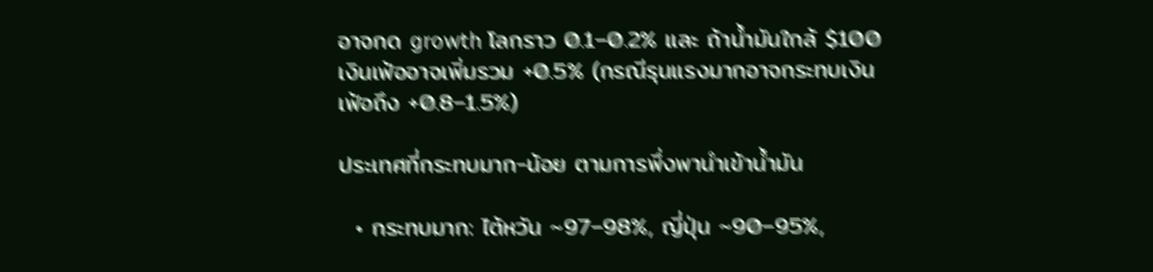อาจกด growth โลกราว 0.1–0.2% และ ถ้าน้ำมันใกล้ $100 เงินเฟ้ออาจเพิ่มรวม +0.5% (กรณีรุนแรงมากอาจกระทบเงินเฟ้อถึง +0.8–1.5%)

ประเทศที่กระทบมาก-น้อย ตามการพึ่งพานำเข้าน้ำมัน

  • กระทบมาก: ไต้หวัน ~97–98%, ญี่ปุ่น ~90–95%,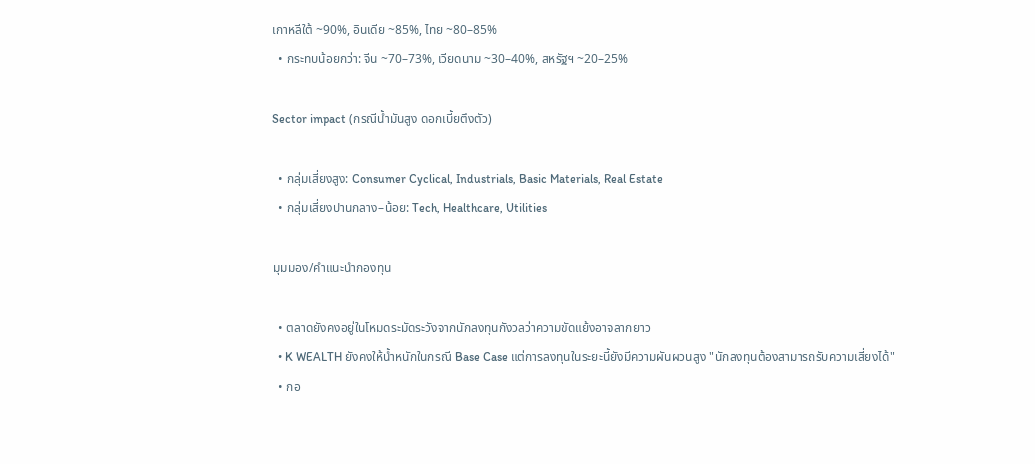เกาหลีใต้ ~90%, อินเดีย ~85%, ไทย ~80–85%
  • กระทบน้อยกว่า: จีน ~70–73%, เวียดนาม ~30–40%, สหรัฐฯ ~20–25%

Sector impact (กรณีน้ำมันสูง ดอกเบี้ยตึงตัว)

  • กลุ่มเสี่ยงสูง: Consumer Cyclical, Industrials, Basic Materials, Real Estate
  • กลุ่มเสี่ยงปานกลาง–น้อย: Tech, Healthcare, Utilities

มุมมอง/คำแนะนำกองทุน

  • ตลาดยังคงอยู่ในโหมดระมัดระวังจากนักลงทุนกังวลว่าความขัดแย้งอาจลากยาว
  • K WEALTH ยังคงให้น้ำหนักในกรณี Base Case แต่การลงทุนในระยะนี้ยังมีความผันผวนสูง "นักลงทุนต้องสามารถรับความเสี่ยงได้"
  • กอ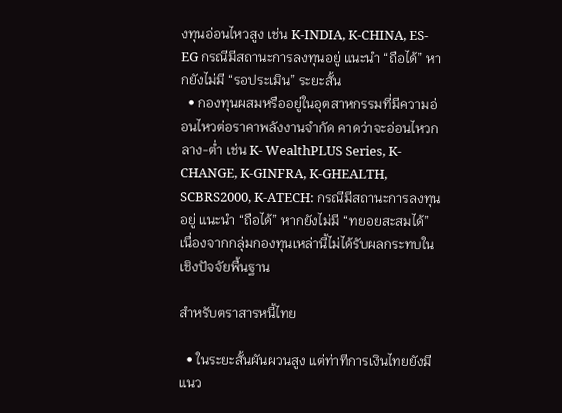งทุนอ่อนไหวสูง เช่น K-INDIA, K-CHINA, ES-EG กรณีมีสถานะการลงทุนอยู่ แนะนำ “ถือได้” หากยังไม่มี “รอประเมิน” ระยะสั้น
  • กองทุนผสมหรืออยู่ในอุตสาหกรรมที่มีความอ่อนไหวต่อราคาพลังงานจำกัด คาดว่าจะอ่อนไหวกลาง-ต่ำ เช่น K- WealthPLUS Series, K-CHANGE, K-GINFRA, K-GHEALTH, SCBRS2000, K-ATECH: กรณีมีสถานะการลงทุนอยู่ แนะนำ “ถือได้” หากยังไม่มี “ทยอยสะสมได้” เนื่องจากกลุ่มกองทุนเหล่านี้ไม่ได้รับผลกระทบในเชิงปัจจัยพื้นฐาน

สำหรับตราสารหนี้ไทย

  • ในระยะสั้นผันผวนสูง แต่ท่าทีการเงินไทยยังมีแนว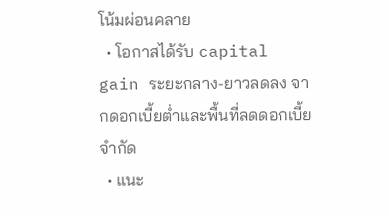โน้มผ่อนคลาย
  • โอกาสได้รับ capital gain ระยะกลาง-ยาวลดลง จากดอกเบี้ยต่ำและพื้นที่ลดดอกเบี้ยจำกัด
  • แนะ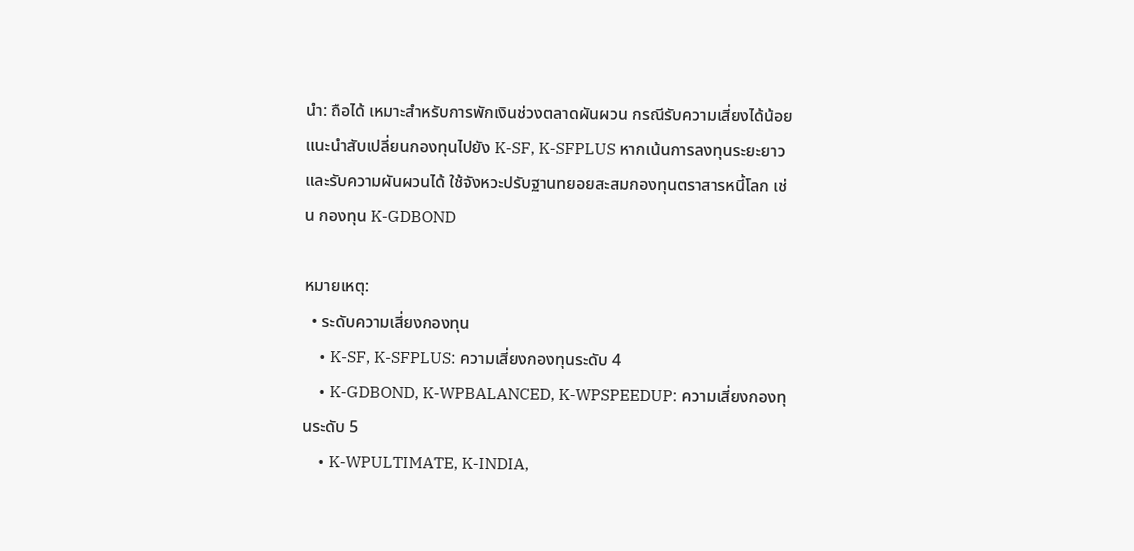นำ: ถือได้ เหมาะสำหรับการพักเงินช่วงตลาดผันผวน กรณีรับความเสี่ยงได้น้อย แนะนำสับเปลี่ยนกองทุนไปยัง K-SF, K-SFPLUS หากเน้นการลงทุนระยะยาวและรับความผันผวนได้ ใช้จังหวะปรับฐานทยอยสะสมกองทุนตราสารหนี้โลก เช่น กองทุน K-GDBOND

หมายเหตุ:
  • ระดับความเสี่ยงกองทุน
    • K-SF, K-SFPLUS: ความเสี่ยงกองทุนระดับ 4
    • K-GDBOND, K-WPBALANCED, K-WPSPEEDUP: ความเสี่ยงกองทุนระดับ 5
    • K-WPULTIMATE, K-INDIA,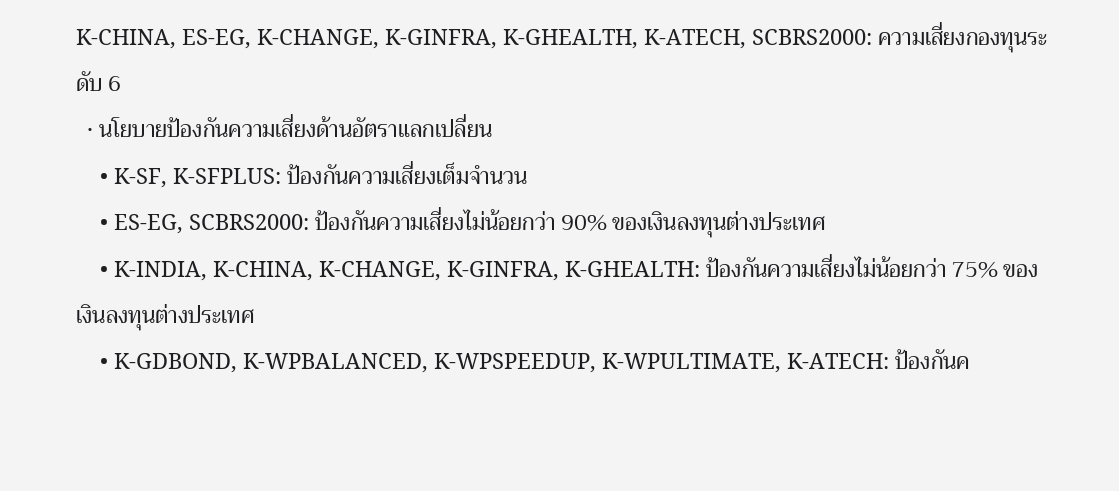K-CHINA, ES-EG, K-CHANGE, K-GINFRA, K-GHEALTH, K-ATECH, SCBRS2000: ความเสี่ยงกองทุนระดับ 6
  • นโยบายป้องกันความเสี่ยงด้านอัตราแลกเปลี่ยน
    • K-SF, K-SFPLUS: ป้องกันความเสี่ยงเต็มจำนวน
    • ES-EG, SCBRS2000: ป้องกันความเสี่ยงไม่น้อยกว่า 90% ของเงินลงทุนต่างประเทศ
    • K-INDIA, K-CHINA, K-CHANGE, K-GINFRA, K-GHEALTH: ป้องกันความเสี่ยงไม่น้อยกว่า 75% ของเงินลงทุนต่างประเทศ
    • K-GDBOND, K-WPBALANCED, K-WPSPEEDUP, K-WPULTIMATE, K-ATECH: ป้องกันค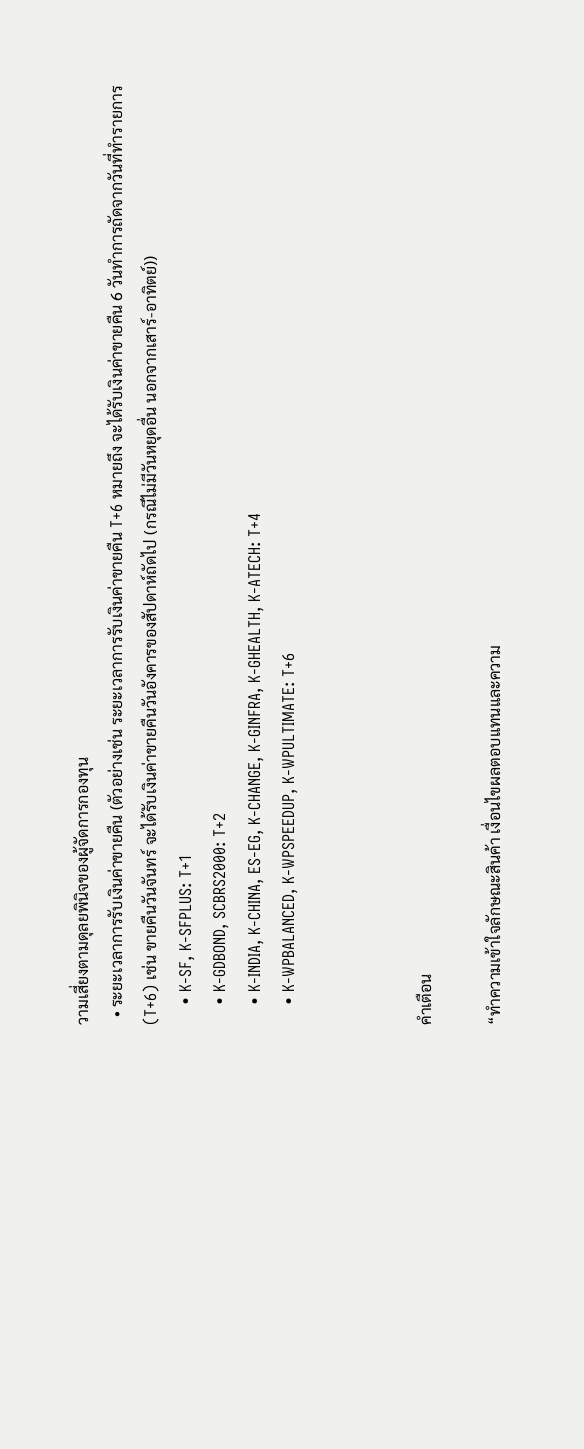วามเสี่ยงตามดุลยพินิจของผู้จัดการกองทุน
  • ระยะเวลาการรับเงินค่าขายคืน (ตัวอย่างเช่น ระยะเวลาการรับเงินค่าขายคืน T+6 หมายถึง จะได้รับเงินค่าขายคืน 6 วันทำการถัดจากวันที่ทำรายการ (T+6) เช่น ขายคืนวันจันทร์ จะได้รับเงินค่าขายคืนวันอังคารของสัปดาห์ถัดไป (กรณีไม่มีวันหยุดอื่น นอกจากเสาร์-อาทิตย์))
    • K-SF, K-SFPLUS: T+1
    • K-GDBOND, SCBRS2000: T+2
    • K-INDIA, K-CHINA, ES-EG, K-CHANGE, K-GINFRA, K-GHEALTH, K-ATECH: T+4
    • K-WPBALANCED, K-WPSPEEDUP, K-WPULTIMATE: T+6



คำเตือน

“ทำความเข้าใจลักษณะสินค้า เงื่อนไขผลตอบแทนและความ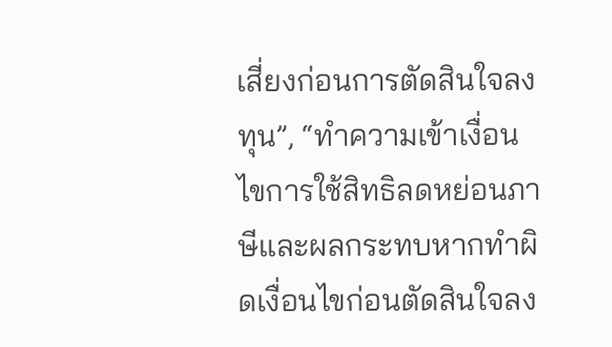เสี่ยงก่อนการตัดสินใจลงทุน”, “ทำความเข้าเงื่อนไขการใช้สิทธิลดหย่อนภาษีและผลกระทบหากทำผิดเงื่อนไขก่อนตัดสินใจลง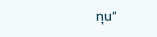ทุน”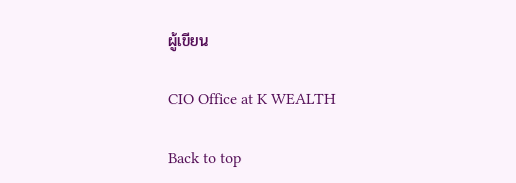ผู้เขียน

CIO Office at K WEALTH

Back to top